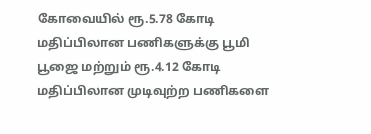கோவையில் ரூ.5.78 கோடி மதிப்பிலான பணிகளுக்கு பூமி பூஜை மற்றும் ரூ.4.12 கோடி மதிப்பிலான முடிவுற்ற பணிகளை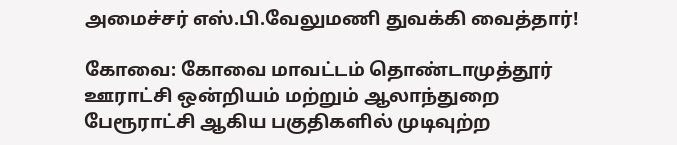அமைச்சர் எஸ்.பி.வேலுமணி துவக்கி வைத்தார்!

கோவை: கோவை மாவட்டம்‌ தொண்டாமுத்தூர்‌ ஊராட்சி ஒன்றியம்‌ மற்றும்‌ ஆலாந்துறை பேரூராட்சி ஆகிய பகுதிகளில்‌ முடிவுற்ற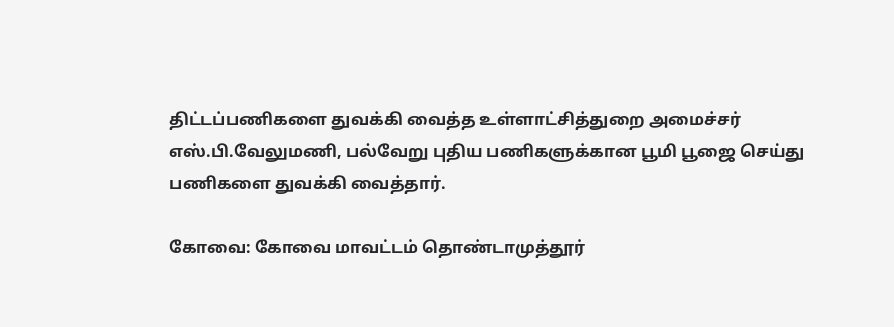திட்டப்பணிகளை துவக்கி வைத்த உள்ளாட்சித்துறை அமைச்சர்‌ எஸ்‌.பி.வேலுமணி, பல்வேறு புதிய பணிகளுக்கான பூமி பூஜை செய்து பணிகளை துவக்கி வைத்தார்‌.

கோவை: கோவை மாவட்டம்‌ தொண்டாமுத்தூர்‌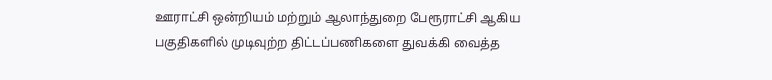ஊராட்சி ஒன்றியம்‌ மற்றும்‌ ஆலாந்துறை பேரூராட்சி ஆகிய பகுதிகளில்‌ முடிவுற்ற திட்டப்பணிகளை துவக்கி வைத்த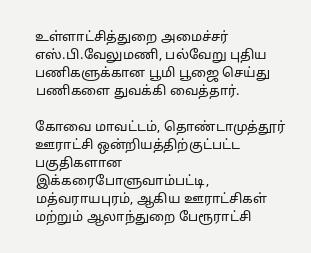உள்ளாட்சித்துறை அமைச்சர்‌ எஸ்‌.பி.வேலுமணி, பல்வேறு புதிய பணிகளுக்கான பூமி பூஜை செய்து பணிகளை துவக்கி வைத்தார்‌.

கோவை மாவட்டம்‌, தொண்டாமுத்தூர்‌ ஊராட்சி ஒன்றியத்திற்குட்பட்ட பகுதிகளான இக்கரைபோளுவாம்பட்டி, மத்வராயபுரம்‌, ஆகிய ஊராட்சிகள்‌ மற்றும்‌ ஆலாந்துறை பேரூராட்சி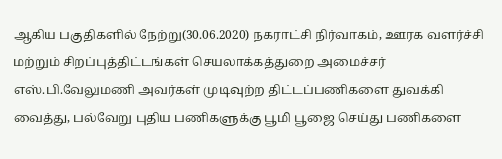ஆகிய பகுதிகளில்‌ நேற்று(30.06.2020) நகராட்சி நிர்வாகம்‌, ஊரக வளர்ச்சி மற்றும்‌ சிறப்புத்திட்டங்கள்‌ செயலாக்கத்துறை அமைச்சர்‌ எஸ்‌.பி.வேலுமணி அவர்கள்‌ முடிவுற்ற திட்டப்பணிகளை துவக்கி வைத்து, பல்வேறு புதிய பணிகளுக்கு பூமி பூஜை செய்து பணிகளை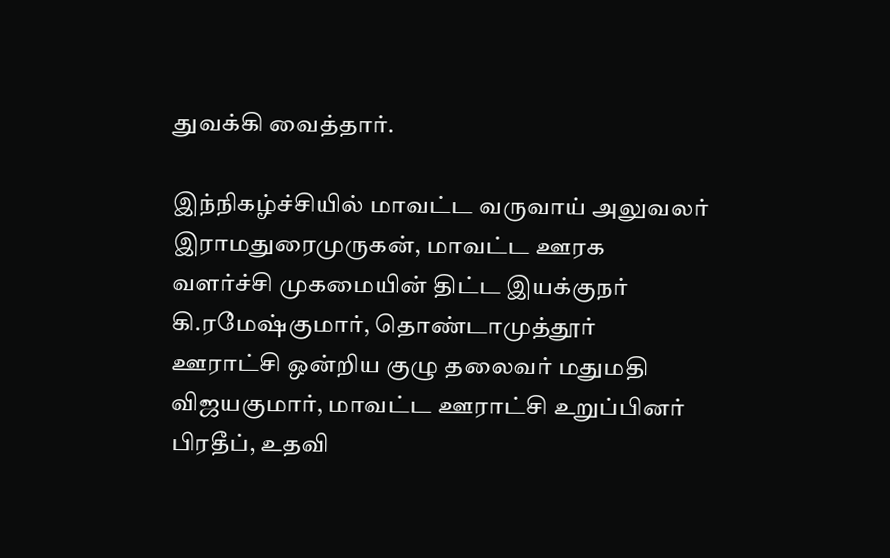துவக்கி வைத்தார்‌.

இந்நிகழ்ச்சியில்‌ மாவட்ட வருவாய்‌ அலுவலர்‌ இராமதுரைமுருகன்‌, மாவட்ட ஊரக வளர்ச்சி முகமையின்‌ திட்ட இயக்குநர்‌ கி.ரமேஷ்குமார்‌, தொண்டாமுத்தூர்‌ ஊராட்சி ஒன்றிய குழு தலைவர்‌ மதுமதி விஜயகுமார்‌, மாவட்ட ஊராட்சி உறுப்பினர்‌ பிரதீப்‌, உதவி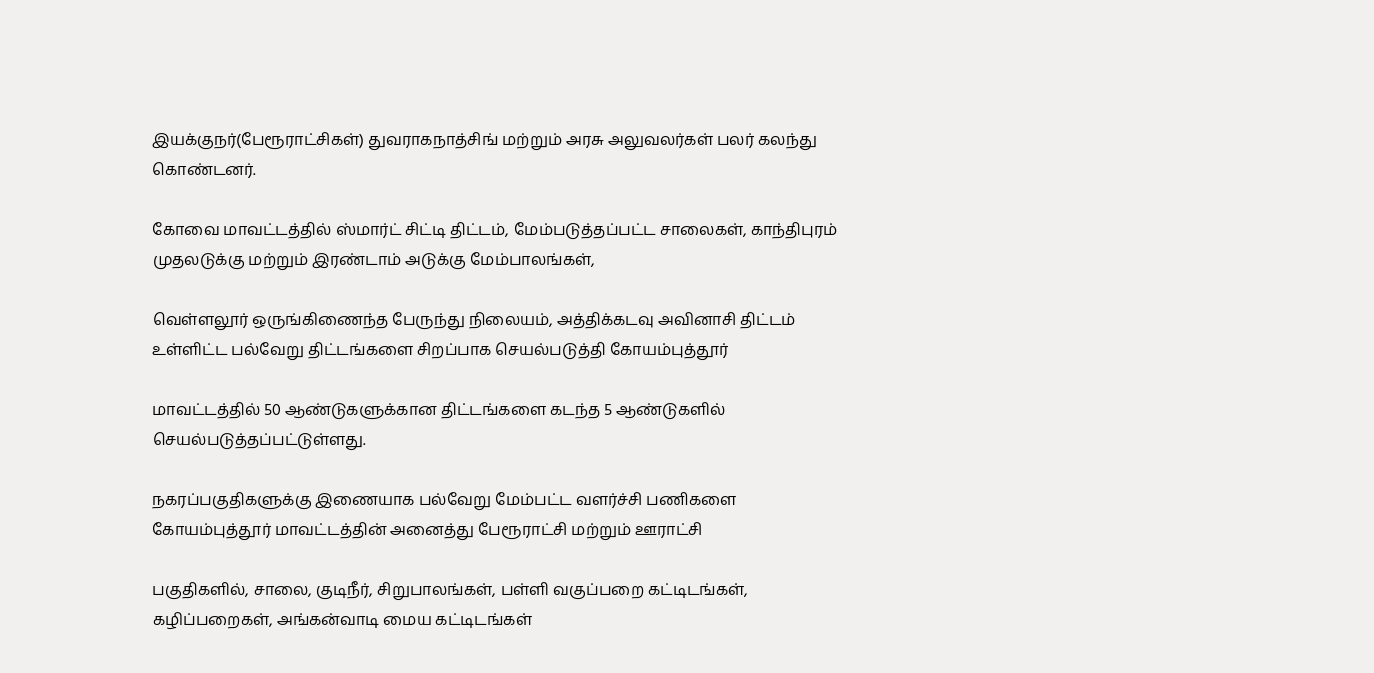இயக்குநர்‌(பேரூராட்சிகள்‌) துவராகநாத்சிங்‌ மற்றும்‌ அரசு அலுவலர்கள்‌ பலர்‌ கலந்து கொண்டனர்‌.

கோவை மாவட்டத்தில்‌ ஸ்மார்ட்‌ சிட்டி திட்டம்‌, மேம்படுத்தப்பட்ட சாலைகள்‌, காந்திபுரம்‌ முதலடுக்கு மற்றும்‌ இரண்டாம்‌ அடுக்கு மேம்பாலங்கள்‌,

வெள்ளலூர்‌ ஒருங்கிணைந்த பேருந்து நிலையம்‌, அத்திக்கடவு அவினாசி திட்டம்‌ உள்ளிட்ட பல்வேறு திட்டங்களை சிறப்பாக செயல்படுத்தி கோயம்புத்தூர்‌

மாவட்டத்தில்‌ 50 ஆண்டுகளுக்கான திட்டங்களை கடந்த 5 ஆண்டுகளில்‌ செயல்படுத்தப்பட்டுள்ளது.

நகரப்பகுதிகளுக்கு இணையாக பல்வேறு மேம்பட்ட வளர்ச்சி பணிகளை கோயம்புத்தூர்‌ மாவட்டத்தின்‌ அனைத்து பேரூராட்சி மற்றும்‌ ஊராட்சி

பகுதிகளில்‌, சாலை, குடிநீர்‌, சிறுபாலங்கள்‌, பள்ளி வகுப்பறை கட்டிடங்கள்‌, கழிப்பறைகள்‌, அங்கன்வாடி மைய கட்டிடங்கள்‌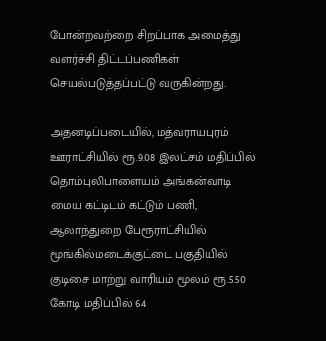போன்றவற்றை சிறப்பாக அமைத்து வளர்ச்சி திட்டப்பணிகள்‌ செயல்படுத்தப்பட்டு வருகின்றது.

அதனடிப்படையில்‌, மத்வராயபுரம்‌ ஊராட்சியில்‌ ரூ.9.08 இலட்சம்‌ மதிப்பில்‌ தொம்புலிபாளையம்‌ அங்கன்வாடி மைய கட்டிடம்‌ கட்டும்‌ பணி, ஆலாந்துறை பேரூராட்சியில்‌ மூங்கில்மடைக்குட்டை பகுதியில்‌ குடிசை மாற்று வாரியம்‌ மூலம்‌ ரூ.5.50 கோடி மதிப்பில்‌ 64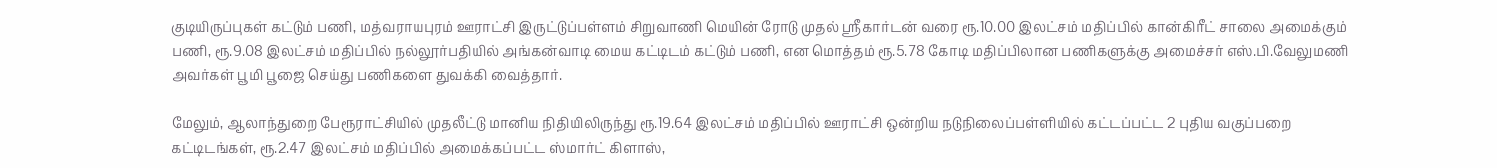குடியிருப்புகள்‌ கட்டும்‌ பணி, மத்வராயபுரம்‌ ஊராட்சி இருட்டுப்பள்ளம்‌ சிறுவாணி மெயின்‌ ரோடு முதல்‌ ஸ்ரீகார்டன்‌ வரை ரூ.10.00 இலட்சம்‌ மதிப்பில்‌ கான்கிரீட்‌ சாலை அமைக்கும்‌ பணி, ரூ.9.08 இலட்சம்‌ மதிப்பில்‌ நல்லூர்பதியில்‌ அங்கன்வாடி மைய கட்டிடம்‌ கட்டும்‌ பணி, என மொத்தம்‌ ரூ.5.78 கோடி மதிப்பிலான பணிகளுக்கு அமைச்சர்‌ எஸ்‌.பி.வேலுமணி அவர்கள்‌ பூமி பூஜை செய்து பணிகளை துவக்கி வைத்தார்‌.

மேலும்‌, ஆலாந்துறை பேரூராட்சியில்‌ முதலீட்டு மானிய நிதியிலிருந்து ரூ.19.64 இலட்சம்‌ மதிப்பில்‌ ஊராட்சி ஒன்றிய நடுநிலைப்பள்ளியில்‌ கட்டப்பட்ட 2 புதிய வகுப்பறை கட்டிடங்கள்‌, ரூ.2.47 இலட்சம்‌ மதிப்பில்‌ அமைக்கப்பட்ட ஸ்மார்ட்‌ கிளாஸ்‌,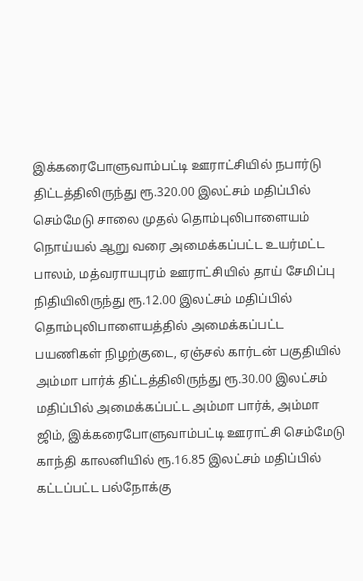இக்கரைபோளுவாம்பட்டி ஊராட்சியில்‌ நபார்டு திட்டத்திலிருந்து ரூ.320.00 இலட்சம்‌ மதிப்பில்‌ செம்மேடு சாலை முதல்‌ தொம்புலிபாளையம்‌ நொய்யல்‌ ஆறு வரை அமைக்கப்பட்ட உயர்மட்ட பாலம்‌, மத்வராயபுரம்‌ ஊராட்சியில்‌ தாய் சேமிப்பு நிதியிலிருந்து ரூ.12.00 இலட்சம்‌ மதிப்பில்‌ தொம்புலிபாளையத்தில்‌ அமைக்கப்பட்ட பயணிகள்‌ நிழற்குடை, ஏஞ்சல்‌ கார்டன்‌ பகுதியில்‌ அம்மா பார்க்‌ திட்டத்திலிருந்து ரூ.30.00 இலட்சம்‌ மதிப்பில்‌ அமைக்கப்பட்ட அம்மா பார்க்‌, அம்மா ஜிம்‌, இக்கரைபோளுவாம்பட்டி ஊராட்சி செம்மேடு காந்தி காலனியில்‌ ரூ.16.85 இலட்சம்‌ மதிப்பில்‌ கட்டப்பட்ட பல்நோக்கு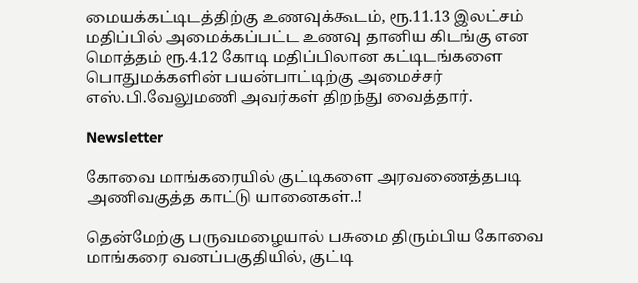மையக்கட்டிடத்திற்கு உணவுக்கூடம்‌, ரூ.11.13 இலட்சம்‌ மதிப்பில்‌ அமைக்கப்பட்ட உணவு தானிய கிடங்கு என மொத்தம்‌ ரூ.4.12 கோடி மதிப்பிலான கட்டிடங்களை பொதுமக்களின்‌ பயன்பாட்டிற்கு அமைச்சர்‌ எஸ்‌.பி.வேலுமணி அவர்கள்‌ திறந்து வைத்தார்‌.

Newsletter

கோவை மாங்கரையில் குட்டிகளை அரவணைத்தபடி அணிவகுத்த காட்டு யானைகள்..!

தென்மேற்கு பருவமழையால் பசுமை திரும்பிய கோவை மாங்கரை வனப்பகுதியில், குட்டி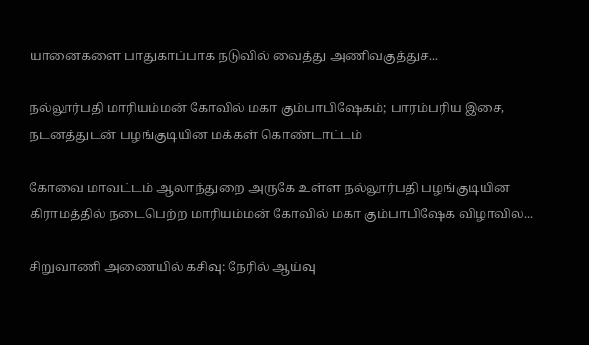யானைகளை பாதுகாப்பாக நடுவில் வைத்து அணிவகுத்துச...

நல்லூர்பதி மாரியம்மன் கோவில் மகா கும்பாபிஷேகம்; பாரம்பரிய இசை, நடனத்துடன் பழங்குடியின மக்கள் கொண்டாட்டம்

கோவை மாவட்டம் ஆலாந்துறை அருகே உள்ள நல்லூர்பதி பழங்குடியின கிராமத்தில் நடைபெற்ற மாரியம்மன் கோவில் மகா கும்பாபிஷேக விழாவில...

சிறுவாணி அணையில் கசிவு: நேரில் ஆய்வு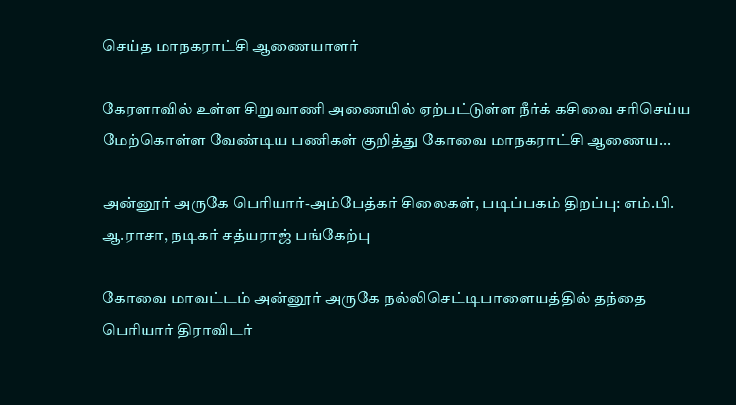செய்த மாநகராட்சி ஆணையாளர்

கேரளாவில் உள்ள சிறுவாணி அணையில் ஏற்பட்டுள்ள நீர்க் கசிவை சரிசெய்ய மேற்கொள்ள வேண்டிய பணிகள் குறித்து கோவை மாநகராட்சி ஆணைய...

அன்னூர் அருகே பெரியார்-அம்பேத்கர் சிலைகள், படிப்பகம் திறப்பு: எம்.பி. ஆ.ராசா, நடிகர் சத்யராஜ் பங்கேற்பு

கோவை மாவட்டம் அன்னூர் அருகே நல்லிசெட்டிபாளையத்தில் தந்தை பெரியார் திராவிடர்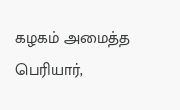கழகம் அமைத்த பெரியார்,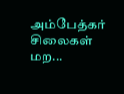அம்பேத்கர் சிலைகள் மற...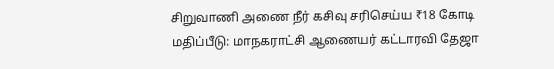சிறுவாணி அணை நீர் கசிவு சரிசெய்ய ₹18 கோடி மதிப்பீடு: மாநகராட்சி ஆணையர் கட்டாரவி தேஜா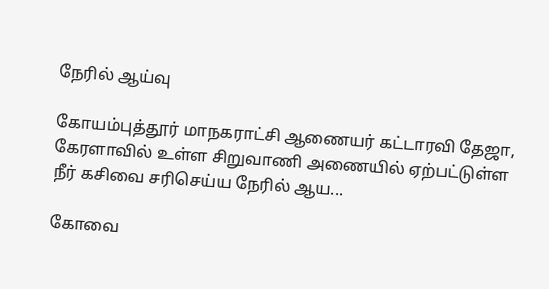நேரில் ஆய்வு

கோயம்புத்தூர் மாநகராட்சி ஆணையர் கட்டாரவி தேஜா, கேரளாவில் உள்ள சிறுவாணி அணையில் ஏற்பட்டுள்ள நீர் கசிவை சரிசெய்ய நேரில் ஆய...

கோவை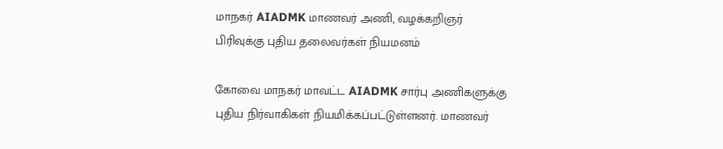மாநகர் AIADMK மாணவர் அணி, வழக்கறிஞர் பிரிவுக்கு புதிய தலைவர்கள் நியமனம்

கோவை மாநகர் மாவட்ட AIADMK சார்பு அணிகளுக்கு புதிய நிர்வாகிகள் நியமிக்கப்பட்டுள்ளனர். மாணவர்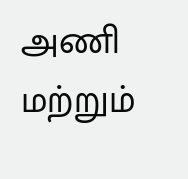அணி மற்றும்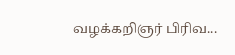வழக்கறிஞர் பிரிவ...